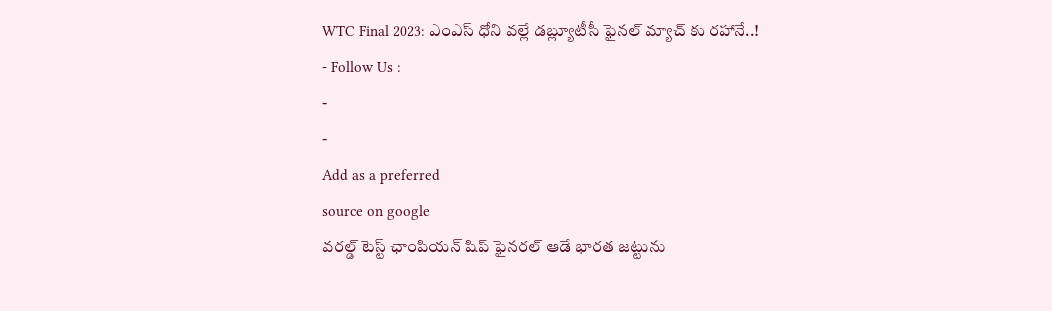WTC Final 2023: ఎంఎస్ ధోని వల్లే డబ్ల్యూటీసీ ఫైనల్ మ్యాచ్ కు రహానే..!
- Follow Us :
-
-
Add as a preferred
source on google
వరల్డ్ టెస్ట్ ఛాంపియన్ షిప్ ఫైనరల్ ఆడే భారత జట్టును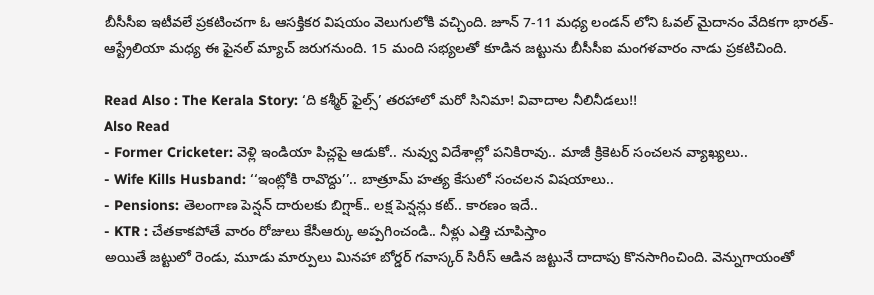బీసీసీఐ ఇటీవలే ప్రకటించగా ఓ ఆసక్తికర విషయం వెలుగులోకి వచ్చింది. జూన్ 7-11 మధ్య లండన్ లోని ఓవల్ మైదానం వేదికగా భారత్-ఆస్ట్రేలియా మధ్య ఈ ఫైనల్ మ్యాచ్ జరుగనుంది. 15 మంది సభ్యలతో కూడిన జట్టును బీసీసీఐ మంగళవారం నాడు ప్రకటిచింది.

Read Also : The Kerala Story: ‘ది కశ్మీర్ ఫైల్స్’ తరహాలో మరో సినిమా! వివాదాల నీలినీడలు!!
Also Read
- Former Cricketer: వెళ్లి ఇండియా పిచ్లపై ఆడుకో.. నువ్వు విదేశాల్లో పనికిరావు.. మాజీ క్రికెటర్ సంచలన వ్యాఖ్యలు..
- Wife Kills Husband: ‘‘ఇంట్లోకి రావొద్దు’’.. బాత్రూమ్ హత్య కేసులో సంచలన విషయాలు..
- Pensions: తెలంగాణ పెన్షన్ దారులకు బిగ్షాక్.. లక్ష పెన్షన్లు కట్.. కారణం ఇదే..
- KTR : చేతకాకపోతే వారం రోజులు కేసీఆర్కు అప్పగించండి.. నీళ్లు ఎత్తి చూపిస్తాం
అయితే జట్టులో రెండు, మూడు మార్పులు మినహా బోర్డర్ గవాస్కర్ సిరీస్ ఆడిన జట్టునే దాదాపు కొనసాగించింది. వెన్నుగాయంతో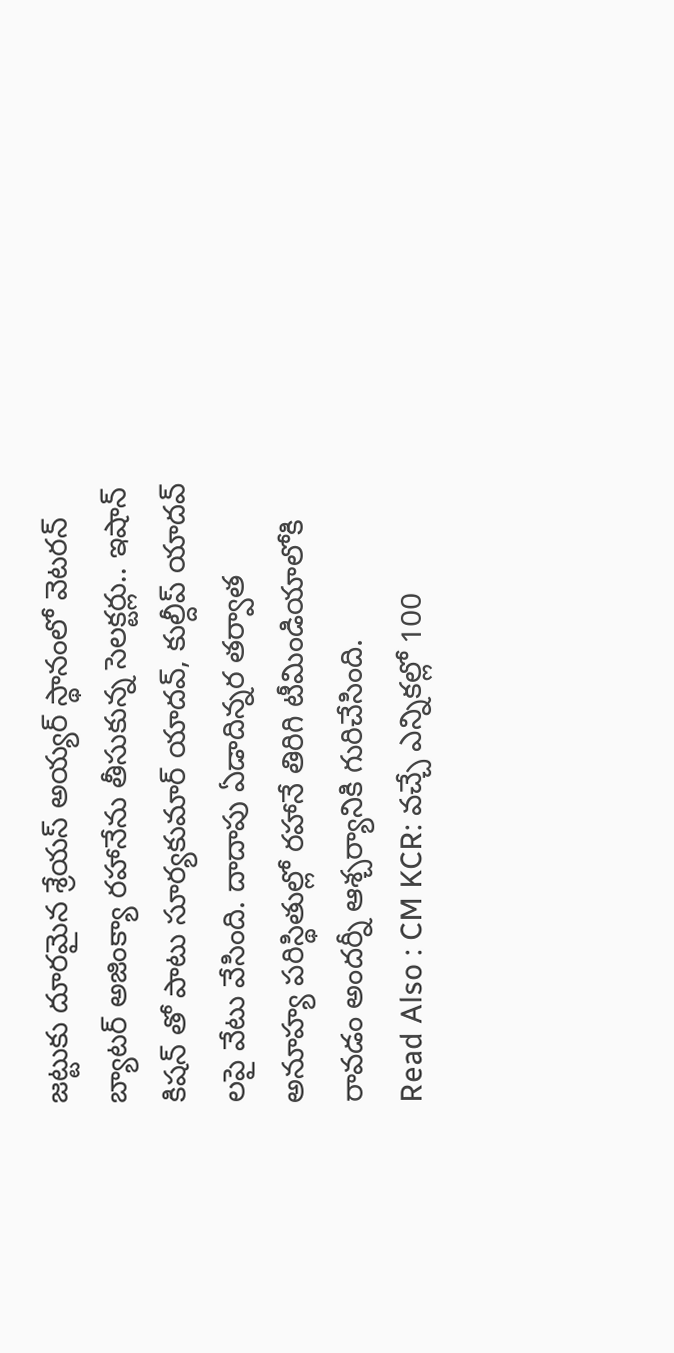జట్టుకు దూరమైన శ్రేయస్ అయ్యర్ స్థానంలో వెటరన్ బ్యాటర్ అజింక్యా రహానేను తీసుకున్న సెలక్టర్లు.. ఇషాన్ కిషన్ తో పాటు సూర్యకుమార్ యాదవ్, కుల్దీప్ యాదవ్ లపై వేటు వేసింది. దాదాపు ఏడాదిన్నర తర్వాత అనూహ్య పరిస్థితుల్లో రహానే తిరిగి టీమిండియాలోకి రావడం అందర్నీ ఆశ్చర్యానికి గురిచేసింది.
Read Also : CM KCR: వచ్చే ఎన్నికల్లో 100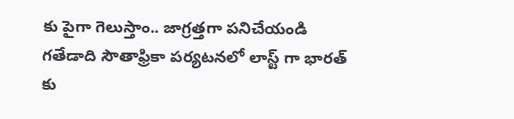కు పైగా గెలుస్తాం.. జాగ్రత్తగా పనిచేయండి
గతేడాది సౌతాఫ్రికా పర్యటనలో లాస్ట్ గా భారత్ కు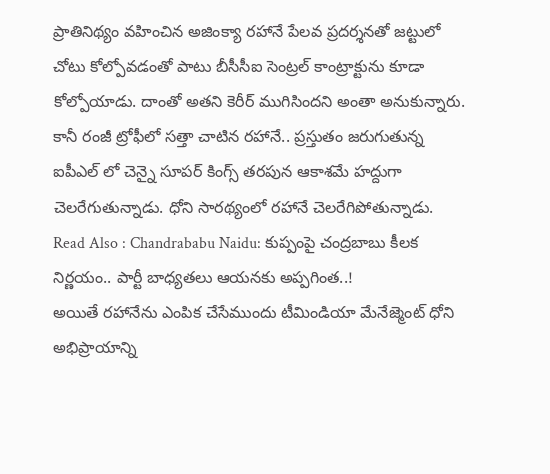ప్రాతినిథ్యం వహించిన అజింక్యా రహానే పేలవ ప్రదర్శనతో జట్టులో చోటు కోల్పోవడంతో పాటు బీసీసీఐ సెంట్రల్ కాంట్రాక్టును కూడా కోల్పోయాడు. దాంతో అతని కెరీర్ ముగిసిందని అంతా అనుకున్నారు. కానీ రంజీ ట్రోఫీలో సత్తా చాటిన రహానే.. ప్రస్తుతం జరుగుతున్న ఐపీఎల్ లో చెన్నై సూపర్ కింగ్స్ తరపున ఆకాశమే హద్దుగా చెలరేగుతున్నాడు. ధోని సారథ్యంలో రహానే చెలరేగిపోతున్నాడు.
Read Also : Chandrababu Naidu: కుప్పంపై చంద్రబాబు కీలక నిర్ణయం.. పార్టీ బాధ్యతలు ఆయనకు అప్పగింత..!
అయితే రహానేను ఎంపిక చేసేముందు టీమిండియా మేనేజ్మెంట్ ధోని అభిప్రాయాన్ని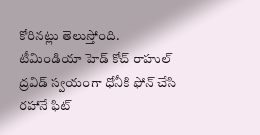కోరినట్లు తెలుస్తోంది. టీమిండియా హెడ్ కోచ్ రాహుల్ ద్రవిడ్ స్వయంగా ధోనీకి ఫోన్ చేసి రహానే ఫిట్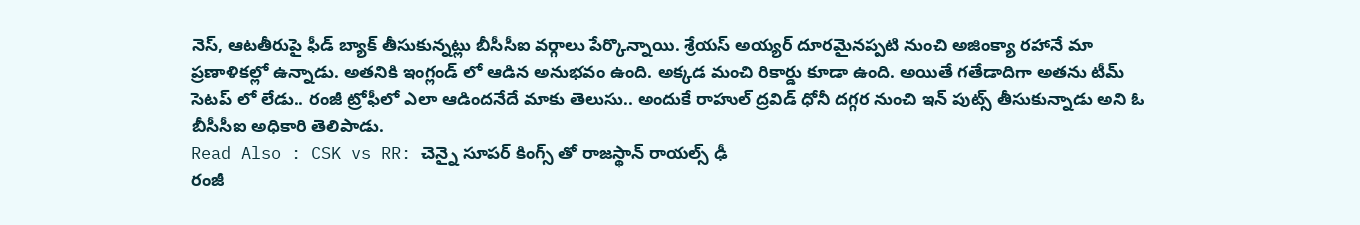నెస్, ఆటతీరుపై ఫీడ్ బ్యాక్ తీసుకున్నట్లు బీసీసీఐ వర్గాలు పేర్కొన్నాయి. శ్రేయస్ అయ్యర్ దూరమైనప్పటి నుంచి అజింక్యా రహానే మా ప్రణాళికల్లో ఉన్నాడు. అతనికి ఇంగ్లండ్ లో ఆడిన అనుభవం ఉంది. అక్కడ మంచి రికార్డు కూడా ఉంది. అయితే గతేడాదిగా అతను టీమ్ సెటప్ లో లేడు.. రంజీ ట్రోఫీలో ఎలా ఆడిందనేదే మాకు తెలుసు.. అందుకే రాహుల్ ద్రవిడ్ ధోనీ దగ్గర నుంచి ఇన్ పుట్స్ తీసుకున్నాడు అని ఓ బీసీసీఐ అధికారి తెలిపాడు.
Read Also : CSK vs RR: చెన్నై సూపర్ కింగ్స్ తో రాజస్థాన్ రాయల్స్ ఢీ
రంజీ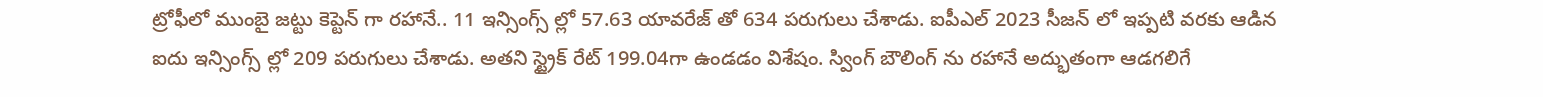ట్రోఫీలో ముంబై జట్టు కెప్టెన్ గా రహానే.. 11 ఇన్సింగ్స్ ల్లో 57.63 యావరేజ్ తో 634 పరుగులు చేశాడు. ఐపీఎల్ 2023 సీజన్ లో ఇప్పటి వరకు ఆడిన ఐదు ఇన్సింగ్స్ ల్లో 209 పరుగులు చేశాడు. అతని స్ట్రైక్ రేట్ 199.04గా ఉండడం విశేషం. స్వింగ్ బౌలింగ్ ను రహానే అద్భుతంగా ఆడగలిగే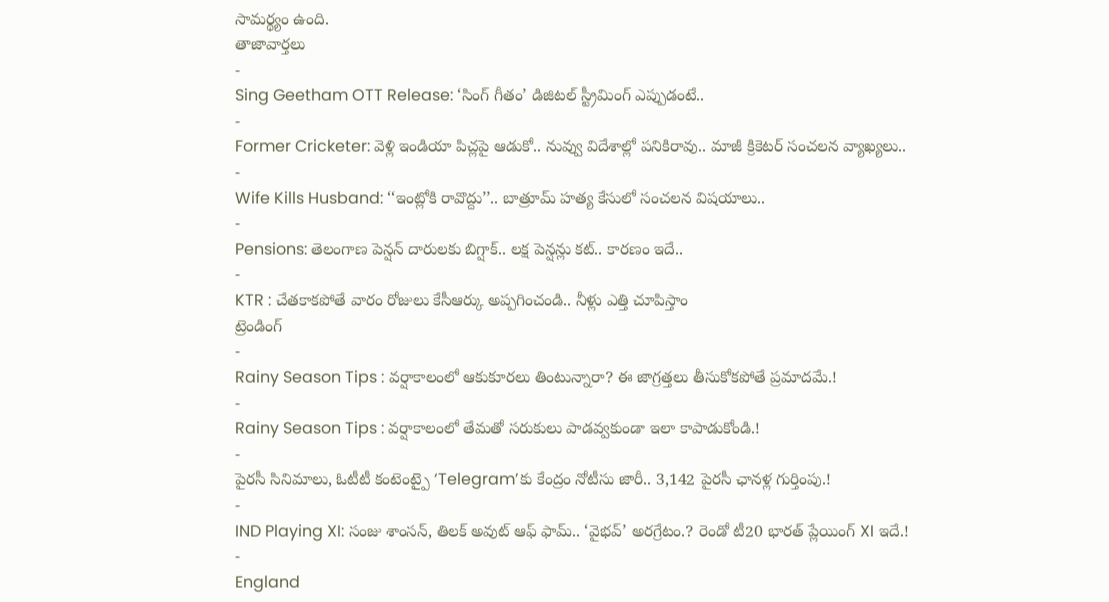సామర్థ్యం ఉంది.
తాజావార్తలు
-
Sing Geetham OTT Release: ‘సింగ్ గీతం’ డిజిటల్ స్ట్రీమింగ్ ఎప్పుడంటే..
-
Former Cricketer: వెళ్లి ఇండియా పిచ్లపై ఆడుకో.. నువ్వు విదేశాల్లో పనికిరావు.. మాజీ క్రికెటర్ సంచలన వ్యాఖ్యలు..
-
Wife Kills Husband: ‘‘ఇంట్లోకి రావొద్దు’’.. బాత్రూమ్ హత్య కేసులో సంచలన విషయాలు..
-
Pensions: తెలంగాణ పెన్షన్ దారులకు బిగ్షాక్.. లక్ష పెన్షన్లు కట్.. కారణం ఇదే..
-
KTR : చేతకాకపోతే వారం రోజులు కేసీఆర్కు అప్పగించండి.. నీళ్లు ఎత్తి చూపిస్తాం
ట్రెండింగ్
-
Rainy Season Tips : వర్షాకాలంలో ఆకుకూరలు తింటున్నారా? ఈ జాగ్రత్తలు తీసుకోకపోతే ప్రమాదమే.!
-
Rainy Season Tips : వర్షాకాలంలో తేమతో సరుకులు పాడవ్వకుండా ఇలా కాపాడుకోండి.!
-
పైరసీ సినిమాలు, ఓటీటీ కంటెంట్పై ‘Telegram’కు కేంద్రం నోటీసు జారీ.. 3,142 పైరసీ ఛానళ్ల గుర్తింపు.!
-
IND Playing XI: సంజు శాంసన్, తిలక్ అవుట్ ఆఫ్ ఫామ్.. ‘వైభవ్’ అరగ్రేటం.? రెండో టీ20 భారత్ ప్లేయింగ్ XI ఇదే.!
-
England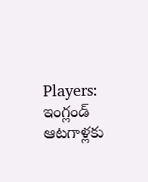Players: ఇంగ్లండ్ ఆటగాళ్లకు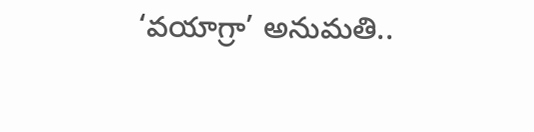‘వయాగ్రా’ అనుమతి..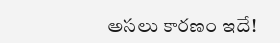అసలు కారణం ఇదే!